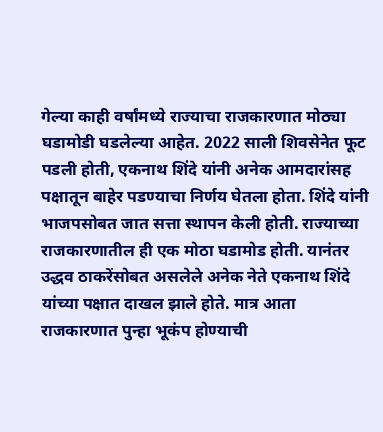गेल्या काही वर्षांमध्ये राज्याचा राजकारणात मोठ्या घडामोडी घडलेल्या आहेत. 2022 साली शिवसेनेत फूट पडली होती, एकनाथ शिंदे यांनी अनेक आमदारांसह पक्षातून बाहेर पडण्याचा निर्णय घेतला होता. शिंदे यांनी भाजपसोबत जात सत्ता स्थापन केली होती. राज्याच्या राजकारणातील ही एक मोठा घडामोड होती. यानंतर उद्धव ठाकरेंसोबत असलेले अनेक नेते एकनाथ शिंदे यांच्या पक्षात दाखल झाले होते. मात्र आता राजकारणात पुन्हा भूकंप होण्याची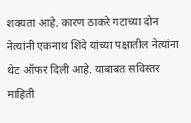शक्यता आहे. कारण ठाकरे गटाच्या दोन नेत्यांनी एकनाथ शिंदे यांच्या पक्षातील नेत्यांना थेट ऑफर दिली आहे. याबाबत सविस्तर माहिती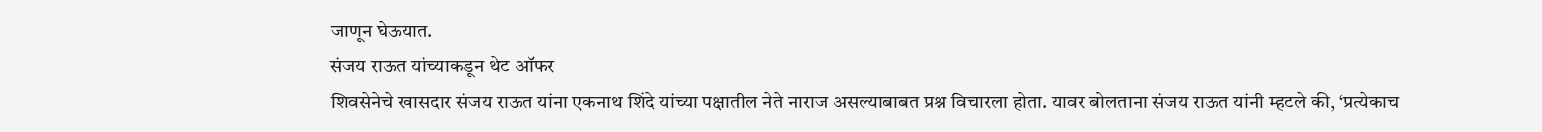जाणून घेऊयात.
संजय राऊत यांच्याकडून थेट ऑफर
शिवसेनेचे खासदार संजय राऊत यांना एकनाथ शिंदे यांच्या पक्षातील नेते नाराज असल्याबाबत प्रश्न विचारला होता. यावर बोलताना संजय राऊत यांनी म्हटले की, ‘प्रत्येकाच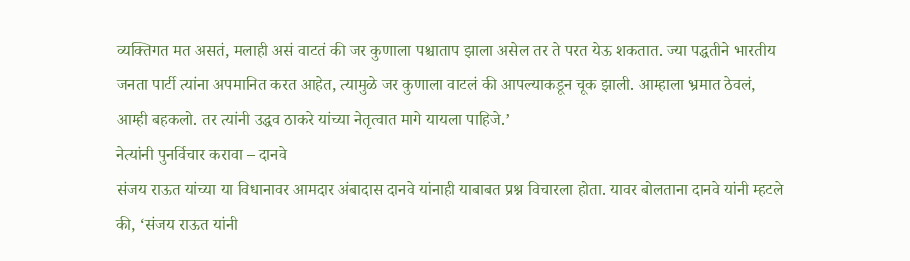व्यक्तिगत मत असतं, मलाही असं वाटतं की जर कुणाला पश्चाताप झाला असेल तर ते परत येऊ शकतात. ज्या पद्धतीने भारतीय जनता पार्टी त्यांना अपमानित करत आहेत, त्यामुळे जर कुणाला वाटलं की आपल्याकडून चूक झाली. आम्हाला भ्रमात ठेवलं, आम्ही बहकलो. तर त्यांनी उद्धव ठाकरे यांच्या नेतृत्वात मागे यायला पाहिजे.’
नेत्यांनी पुनर्विचार करावा – दानवे
संजय राऊत यांच्या या विधानावर आमदार अंबादास दानवे यांनाही याबाबत प्रश्न विचारला होता. यावर बोलताना दानवे यांनी म्हटले की, ‘संजय राऊत यांनी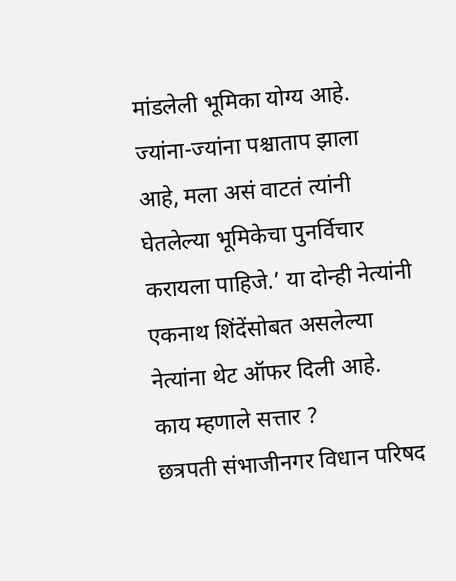मांडलेली भूमिका योग्य आहे. ज्यांना-ज्यांना पश्चाताप झाला आहे, मला असं वाटतं त्यांनी घेतलेल्या भूमिकेचा पुनर्विचार करायला पाहिजे.’ या दोन्ही नेत्यांनी एकनाथ शिंदेंसोबत असलेल्या नेत्यांना थेट ऑफर दिली आहे.
काय म्हणाले सत्तार ?
छत्रपती संभाजीनगर विधान परिषद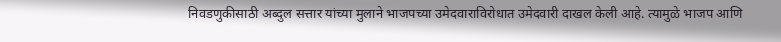निवडणुकीसाठी अब्दुल सत्तार यांच्या मुलाने भाजपच्या उमेदवाराविरोधात उमेदवारी दाखल केली आहे. त्यामुळे भाजप आणि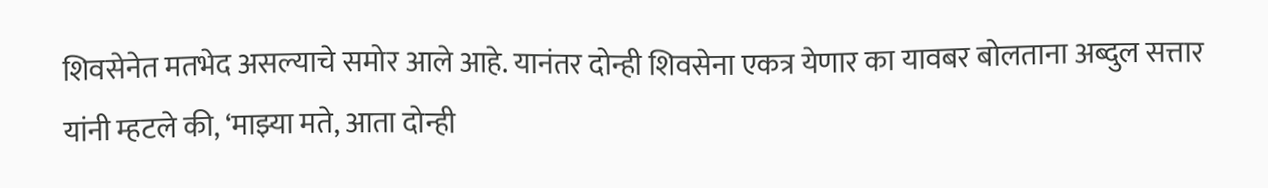शिवसेनेत मतभेद असल्याचे समोर आले आहे. यानंतर दोन्ही शिवसेना एकत्र येणार का यावबर बोलताना अब्दुल सत्तार यांनी म्हटले की, ‘माझ्या मते, आता दोन्ही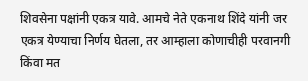शिवसेना पक्षांनी एकत्र यावे. आमचे नेते एकनाथ शिंदे यांनी जर एकत्र येण्याचा निर्णय घेतला, तर आम्हाला कोणाचीही परवानगी किंवा मत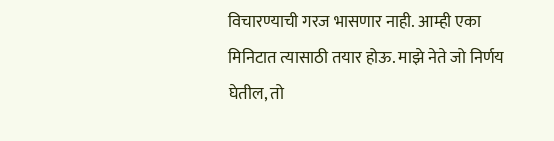विचारण्याची गरज भासणार नाही. आम्ही एका मिनिटात त्यासाठी तयार होऊ. माझे नेते जो निर्णय घेतील, तो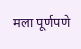मला पूर्णपणे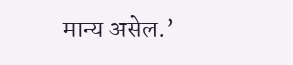मान्य असेल.’